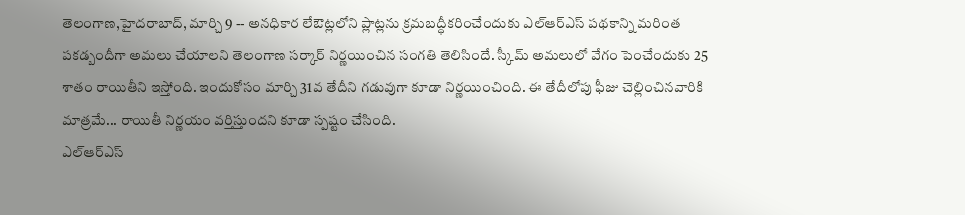తెలంగాణ,హైదరాబాద్, మార్చి 9 -- అనధికార లేఔట్లలోని ప్లాట్లను క్రమబద్ధీకరించేందుకు ఎల్ఆర్ఎస్ పథకాన్ని మరింత పకడ్బందీగా అమలు చేయాలని తెలంగాణ సర్కార్ నిర్ణయించిన సంగతి తెలిసిందే. స్కీమ్ అమలులో వేగం పెంచేందుకు 25 శాతం రాయితీని ఇస్తోంది. ఇందుకోసం మార్చి 31వ తేదీని గడువుగా కూడా నిర్ణయించింది. ఈ తేదీలోపు ఫీజు చెల్లించినవారికి మాత్రమే... రాయితీ నిర్ణయం వర్తిస్తుందని కూడా స్పష్టం చేసింది.
ఎల్ఆర్ఎస్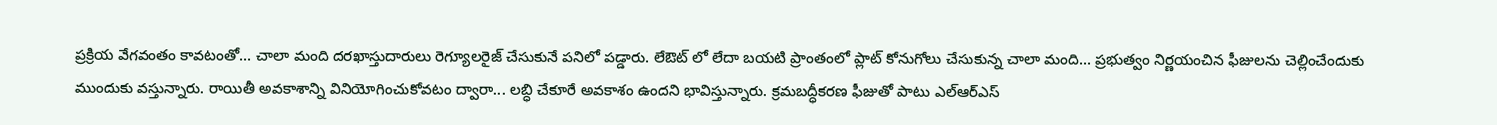ప్రక్రియ వేగవంతం కావటంతో... చాలా మంది దరఖాస్తుదారులు రెగ్యూలరైజ్ చేసుకునే పనిలో పడ్డారు. లేఔట్ లో లేదా బయటి ప్రాంతంలో ప్లాట్ కోనుగోలు చేసుకున్న చాలా మంది... ప్రభుత్వం నిర్ణయంచిన ఫీజులను చెల్లించేందుకు ముందుకు వస్తున్నారు. రాయితీ అవకాశాన్ని వినియోగించుకోవటం ద్వారా... లబ్ధి చేకూరే అవకాశం ఉందని భావిస్తున్నారు. క్రమబద్ధీకరణ ఫీజుతో పాటు ఎల్ఆర్ఎస్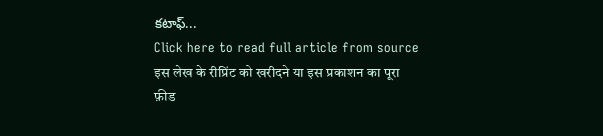కటాఫ్...
Click here to read full article from source
इस लेख के रीप्रिंट को खरीदने या इस प्रकाशन का पूरा फ़ीड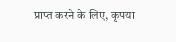प्राप्त करने के लिए, कृपया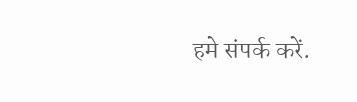हमे संपर्क करें.